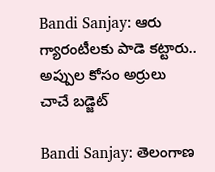Bandi Sanjay: ఆరు గ్యారంటీలకు పాడె కట్టారు.. అప్పుల కోసం అర్రులు చాచే బడ్జెట్

Bandi Sanjay: తెలంగాణ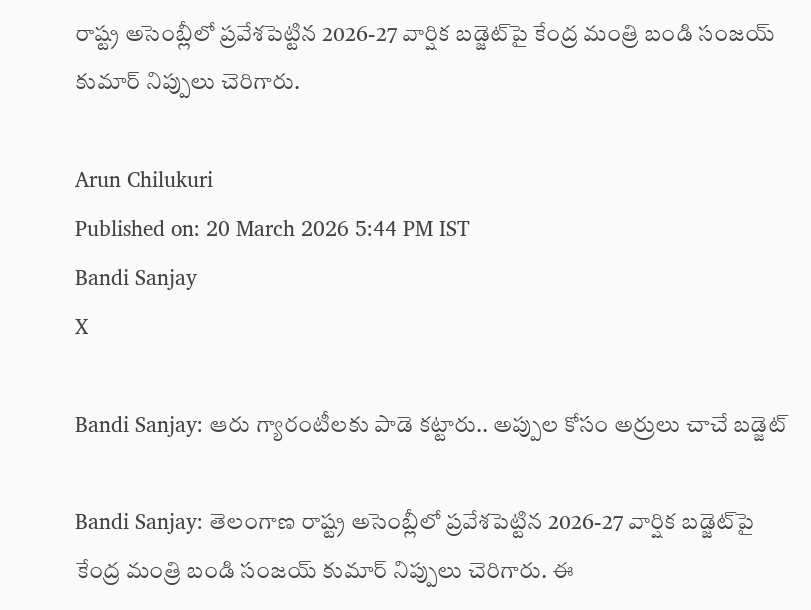రాష్ట్ర అసెంబ్లీలో ప్రవేశపెట్టిన 2026-27 వార్షిక బడ్జెట్‌పై కేంద్ర మంత్రి బండి సంజయ్ కుమార్ నిప్పులు చెరిగారు.

Arun Chilukuri
Published on: 20 March 2026 5:44 PM IST
Bandi Sanjay
X

Bandi Sanjay: ఆరు గ్యారంటీలకు పాడె కట్టారు.. అప్పుల కోసం అర్రులు చాచే బడ్జెట్

Bandi Sanjay: తెలంగాణ రాష్ట్ర అసెంబ్లీలో ప్రవేశపెట్టిన 2026-27 వార్షిక బడ్జెట్‌పై కేంద్ర మంత్రి బండి సంజయ్ కుమార్ నిప్పులు చెరిగారు. ఈ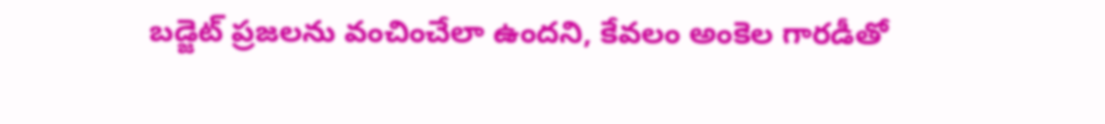బడ్జెట్ ప్రజలను వంచించేలా ఉందని, కేవలం అంకెల గారడీతో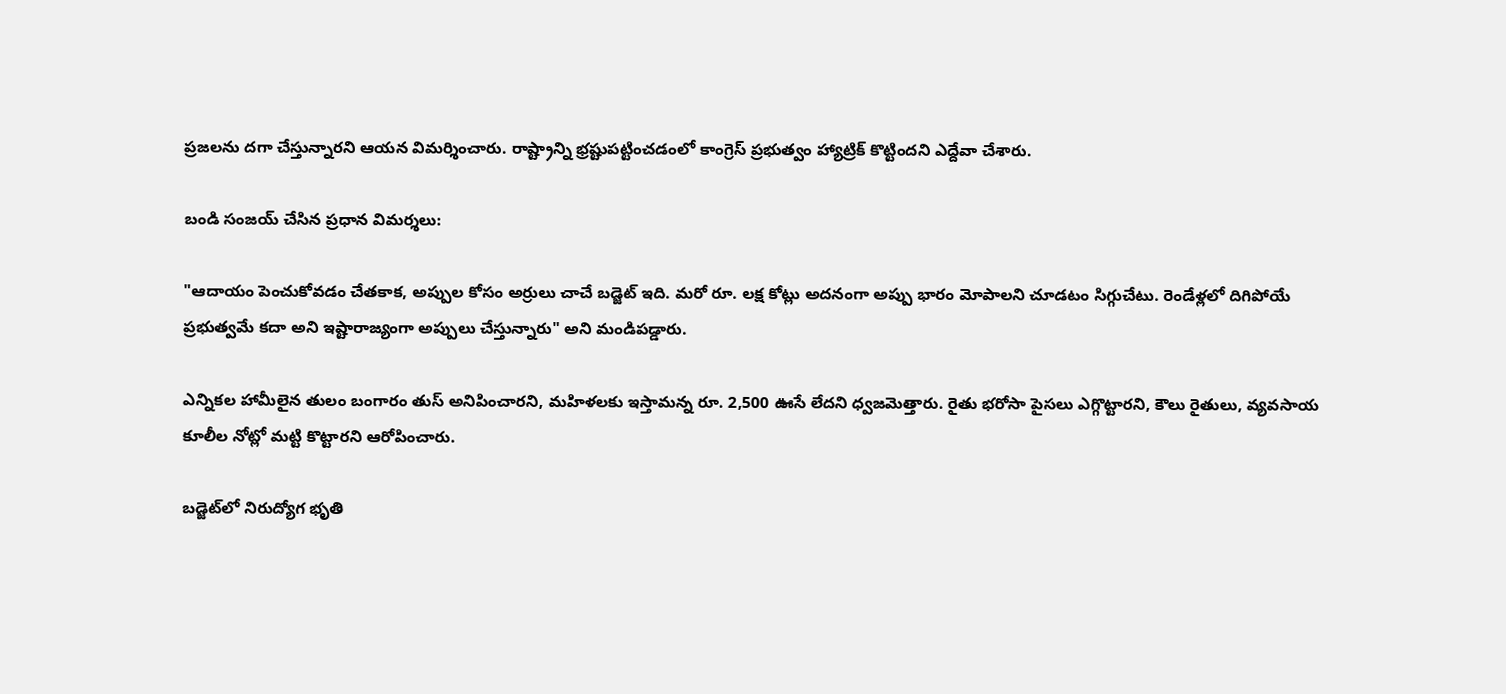ప్రజలను దగా చేస్తున్నారని ఆయన విమర్శించారు. రాష్ట్రాన్ని భ్రష్టుపట్టించడంలో కాంగ్రెస్ ప్రభుత్వం హ్యాట్రిక్ కొట్టిందని ఎద్దేవా చేశారు.

బండి సంజయ్ చేసిన ప్రధాన విమర్శలు:

"ఆదాయం పెంచుకోవడం చేతకాక, అప్పుల కోసం అర్రులు చాచే బడ్జెట్ ఇది. మరో రూ. లక్ష కోట్లు అదనంగా అప్పు భారం మోపాలని చూడటం సిగ్గుచేటు. రెండేళ్లలో దిగిపోయే ప్రభుత్వమే కదా అని ఇష్టారాజ్యంగా అప్పులు చేస్తున్నారు" అని మండిపడ్డారు.

ఎన్నికల హామీలైన తులం బంగారం తుస్ అనిపించారని, మహిళలకు ఇస్తామన్న రూ. 2,500 ఊసే లేదని ధ్వజమెత్తారు. రైతు భరోసా పైసలు ఎగ్గొట్టారని, కౌలు రైతులు, వ్యవసాయ కూలీల నోట్లో మట్టి కొట్టారని ఆరోపించారు.

బడ్జెట్‌లో నిరుద్యోగ భృతి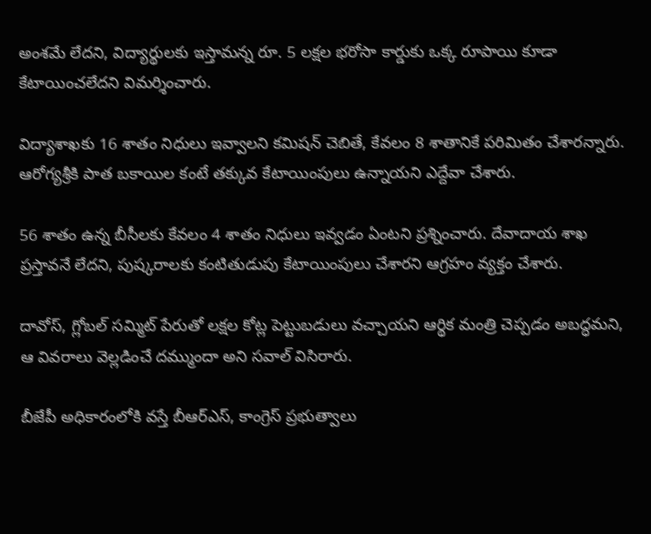అంశమే లేదని, విద్యార్థులకు ఇస్తామన్న రూ. 5 లక్షల భరోసా కార్డుకు ఒక్క రూపాయి కూడా కేటాయించలేదని విమర్శించారు.

విద్యాశాఖకు 16 శాతం నిధులు ఇవ్వాలని కమిషన్ చెబితే, కేవలం 8 శాతానికే పరిమితం చేశారన్నారు. ఆరోగ్యశ్రీకి పాత బకాయిల కంటే తక్కువ కేటాయింపులు ఉన్నాయని ఎద్దేవా చేశారు.

56 శాతం ఉన్న బీసీలకు కేవలం 4 శాతం నిధులు ఇవ్వడం ఏంటని ప్రశ్నించారు. దేవాదాయ శాఖ ప్రస్తావనే లేదని, పుష్కరాలకు కంటితుడుపు కేటాయింపులు చేశారని ఆగ్రహం వ్యక్తం చేశారు.

దావోస్, గ్లోబల్ సమ్మిట్ పేరుతో లక్షల కోట్ల పెట్టుబడులు వచ్చాయని ఆర్థిక మంత్రి చెప్పడం అబద్ధమని, ఆ వివరాలు వెల్లడించే దమ్ముందా అని సవాల్ విసిరారు.

బీజేపీ అధికారంలోకి వస్తే బీఆర్ఎస్, కాంగ్రెస్ ప్రభుత్వాలు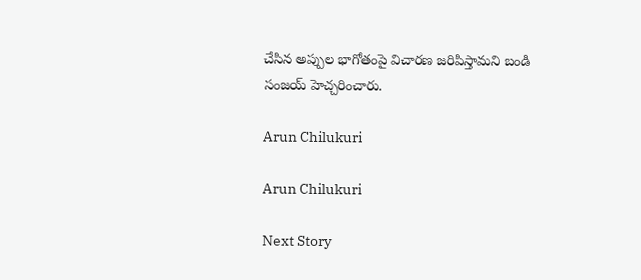చేసిన అప్పుల భాగోతంపై విచారణ జరిపిస్తామని బండి సంజయ్ హెచ్చరించారు.

Arun Chilukuri

Arun Chilukuri

Next Story